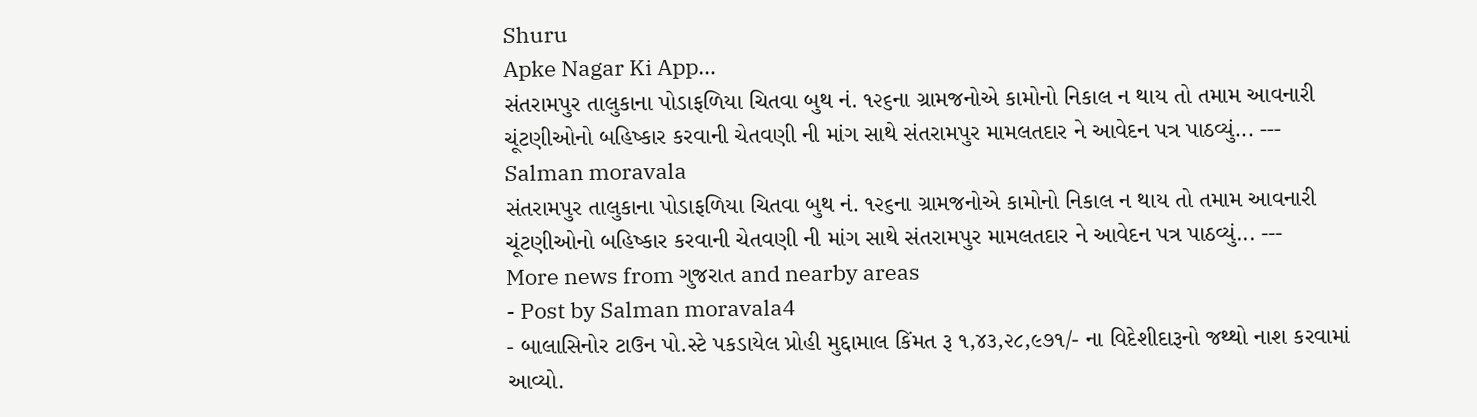Shuru
Apke Nagar Ki App…
સંતરામપુર તાલુકાના પોડાફળિયા ચિતવા બુથ નં. ૧૨૬ના ગ્રામજનોએ કામોનો નિકાલ ન થાય તો તમામ આવનારી ચૂંટણીઓનો બહિષ્કાર કરવાની ચેતવણી ની માંગ સાથે સંતરામપુર મામલતદાર ને આવેદન પત્ર પાઠવ્યું... ---
Salman moravala
સંતરામપુર તાલુકાના પોડાફળિયા ચિતવા બુથ નં. ૧૨૬ના ગ્રામજનોએ કામોનો નિકાલ ન થાય તો તમામ આવનારી ચૂંટણીઓનો બહિષ્કાર કરવાની ચેતવણી ની માંગ સાથે સંતરામપુર મામલતદાર ને આવેદન પત્ર પાઠવ્યું... ---
More news from ગુજરાત and nearby areas
- Post by Salman moravala4
- બાલાસિનોર ટાઉન પો.સ્ટે પકડાયેલ પ્રોહી મુદ્દામાલ કિંમત રૂ ૧,૪૩,૨૮,૯૭૧/- ના વિદેશીદારૂનો જથ્થો નાશ કરવામાં આવ્યો.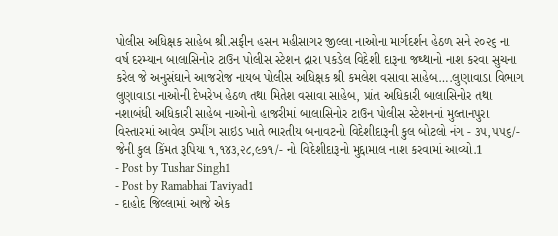પોલીસ અધિક્ષક સાહેબ શ્રી.સફીન હસન મહીસાગર જીલ્લા નાઓના માર્ગદર્શન હેઠળ સને ૨૦૨૬ ના વર્ષ દરમ્યાન બાલાસિનોર ટાઉન પોલીસ સ્ટેશન દ્રારા પકડેલ વિદેશી દારૂના જથ્થાનો નાશ કરવા સુચના કરેલ જે અનુસંઘાને આજરોજ નાયબ પોલીસ અધિક્ષક શ્રી કમલેશ વસાવા સાહેબ….લુણાવાડા વિભાગ લુણાવાડા નાઓની દેખરેખ હેઠળ તથા મિતેશ વસાવા સાહેબ, પ્રાંત અધિકારી બાલાસિનોર તથા નશાબંધી અધિકારી સાહેબ નાઓનો હાજરીમાં બાલાસિનોર ટાઉન પોલીસ સ્ટેશનનાં મુલ્તાનપુરા વિસ્તારમાં આવેલ ડમ્પીંગ સાઇડ ખાતે ભારતીય બનાવટનો વિદેશીદારૂની કુલ બોટલો નંગ - ૩૫,૫૫૬/- જેની કુલ કિંમત રૂપિયા ૧,૧૪૩,૨૮,૯૭૧/- નો વિદેશીદારૂનો મુદ્દામાલ નાશ કરવામાં આવ્યો.1
- Post by Tushar Singh1
- Post by Ramabhai Taviyad1
- દાહોદ જિલ્લામાં આજે એક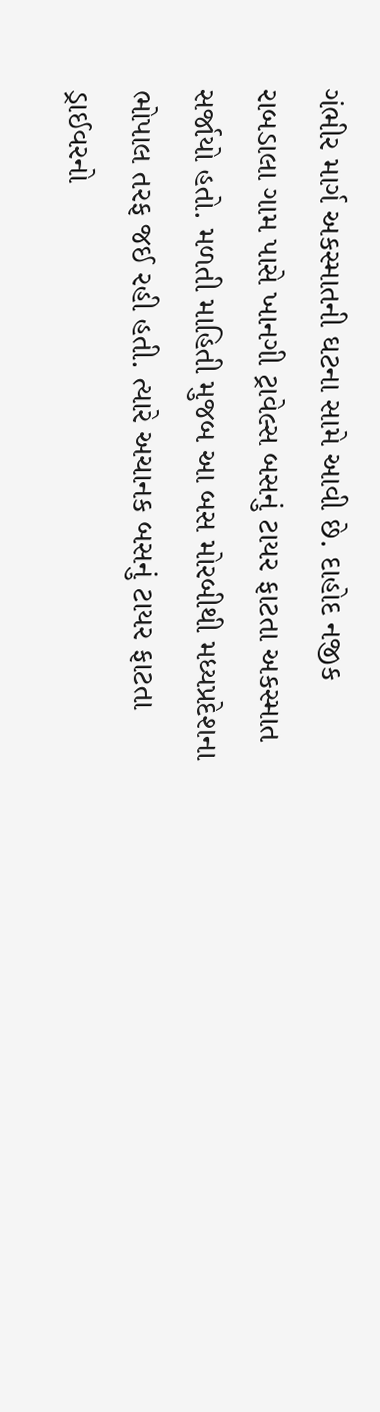ગંભીર માર્ગ અકસ્માતની ઘટના સામે આવી છે. દાહોદ નજીક રાબડાલા ગામ પાસે ખાનગી ટ્રાવેલ્સ બસનું ટાયર ફાટતા અકસ્માત સર્જાયો હતો. મળતી માહિતી મુજબ આ બસ મોરબીથી મધ્યપ્રદેશના ભોપાલ તરફ જઈ રહી હતી. ત્યારે અચાનક બસનું ટાયર ફાટતા ડ્રાઈવરનો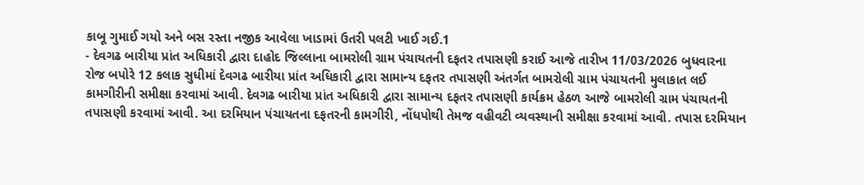કાબૂ ગુમાઈ ગયો અને બસ રસ્તા નજીક આવેલા ખાડામાં ઉતરી પલટી ખાઈ ગઈ.1
- દેવગઢ બારીયા પ્રાંત અધિકારી દ્વારા દાહોદ જિલ્લાના બામરોલી ગ્રામ પંચાયતની દફતર તપાસણી કરાઈ આજે તારીખ 11/03/2026 બુધવારના રોજ બપોરે 12 કલાક સુધીમાં દેવગઢ બારીયા પ્રાંત અધિકારી દ્વારા સામાન્ય દફતર તપાસણી અંતર્ગત બામરોલી ગ્રામ પંચાયતની મુલાકાત લઈ કામગીરીની સમીક્ષા કરવામાં આવી. દેવગઢ બારીયા પ્રાંત અધિકારી દ્વારા સામાન્ય દફતર તપાસણી કાર્યક્રમ હેઠળ આજે બામરોલી ગ્રામ પંચાયતની તપાસણી કરવામાં આવી. આ દરમિયાન પંચાયતના દફતરની કામગીરી, નોંધપોથી તેમજ વહીવટી વ્યવસ્થાની સમીક્ષા કરવામાં આવી. તપાસ દરમિયાન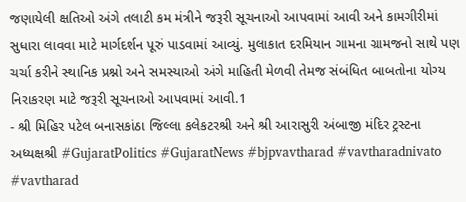જણાયેલી ક્ષતિઓ અંગે તલાટી કમ મંત્રીને જરૂરી સૂચનાઓ આપવામાં આવી અને કામગીરીમાં સુધારા લાવવા માટે માર્ગદર્શન પૂરું પાડવામાં આવ્યું. મુલાકાત દરમિયાન ગામના ગ્રામજનો સાથે પણ ચર્ચા કરીને સ્થાનિક પ્રશ્નો અને સમસ્યાઓ અંગે માહિતી મેળવી તેમજ સંબંધિત બાબતોના યોગ્ય નિરાકરણ માટે જરૂરી સૂચનાઓ આપવામાં આવી.1
- શ્રી મિહિર પટેલ બનાસકાંઠા જિલ્લા કલેકટરશ્રી અને શ્રી આરાસુરી અંબાજી મંદિર ટ્રસ્ટના અધ્યક્ષશ્રી #GujaratPolitics #GujaratNews #bjpvavtharad #vavtharadnivato #vavtharad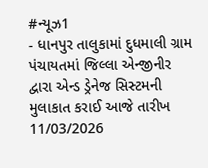#ન્યૂઝ1
- ધાનપુર તાલુકામાં દુધમાલી ગ્રામ પંચાયતમાં જિલ્લા એન્જીનીર દ્વારા એન્ડ ડ્રેનેજ સિસ્ટમની મુલાકાત કરાઈ આજે તારીખ 11/03/2026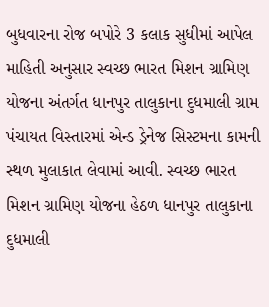બુધવારના રોજ બપોરે 3 કલાક સુધીમાં આપેલ માહિતી અનુસાર સ્વચ્છ ભારત મિશન ગ્રામિણ યોજના અંતર્ગત ધાનપુર તાલુકાના દુધમાલી ગ્રામ પંચાયત વિસ્તારમાં એન્ડ ડ્રેનેજ સિસ્ટમના કામની સ્થળ મુલાકાત લેવામાં આવી. સ્વચ્છ ભારત મિશન ગ્રામિણ યોજના હેઠળ ધાનપુર તાલુકાના દુધમાલી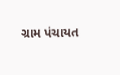ગ્રામ પંચાયત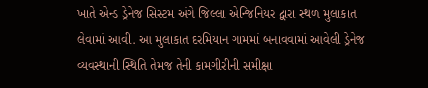ખાતે એન્ડ ડ્રેનેજ સિસ્ટમ અંગે જિલ્લા એન્જિનિયર દ્વારા સ્થળ મુલાકાત લેવામાં આવી. આ મુલાકાત દરમિયાન ગામમાં બનાવવામાં આવેલી ડ્રેનેજ વ્યવસ્થાની સ્થિતિ તેમજ તેની કામગીરીની સમીક્ષા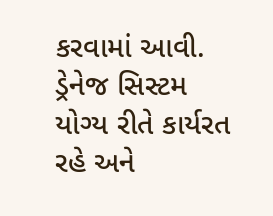કરવામાં આવી. ડ્રેનેજ સિસ્ટમ યોગ્ય રીતે કાર્યરત રહે અને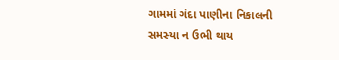ગામમાં ગંદા પાણીના નિકાલની સમસ્યા ન ઉભી થાય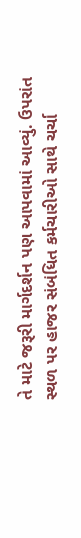તે માટે જરૂરી માર્ગદર્શન પણ આપવામાં આવ્યું. ઉપરાંત સ્થળ પર હાજર સંબંધિત કર્મચારીઓ સાથે ચર્ચા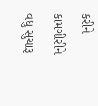કરીને કામગીરીને વધુ સુચારૂ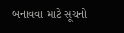બનાવવા માટે સૂચનો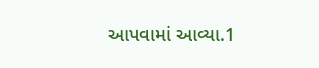આપવામાં આવ્યા.1